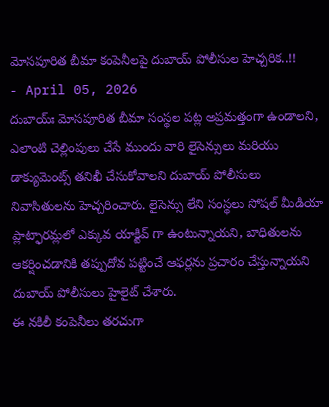మోసపూరిత బీమా కంపెనీలపై దుబాయ్ పోలీసుల హెచ్చరిక..!!
- April 05, 2026
దుబాయ్ః మోసపూరిత బీమా సంస్థల పట్ల అప్రమత్తంగా ఉండాలని, ఎలాంటి చెల్లింపులు చేసే ముందు వారి లైసెన్సులు మరియు డాక్యుమెంట్స్ తనిఖీ చేసుకోవాలని దుబాయ్ పోలీసులు నివాసితులను హెచ్చరించారు. లైసెన్సు లేని సంస్థలు సోషల్ మీడియా ప్లాట్ఫారమ్లలో ఎక్కువ యాక్టివ్ గా ఉంటున్నాయని, బాధితులను ఆకర్షించడానికి తప్పుదోవ పట్టించే ఆఫర్లను ప్రచారం చేస్తున్నాయని దుబాయ్ పోలీసులు హైలైట్ చేశారు.
ఈ నకిలీ కంపెనీలు తరచుగా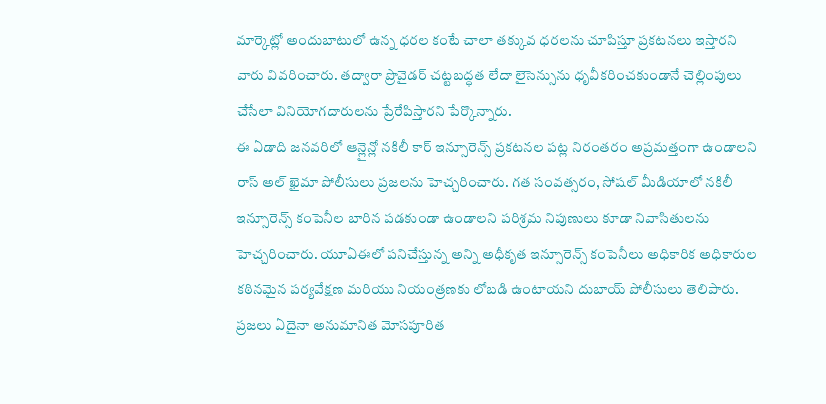మార్కెట్లో అందుబాటులో ఉన్న ధరల కంటే చాలా తక్కువ ధరలను చూపిస్తూ ప్రకటనలు ఇస్తారని వారు వివరించారు. తద్వారా ప్రొవైడర్ చట్టబద్ధత లేదా లైసెన్సును ధృవీకరించకుండానే చెల్లింపులు చేసేలా వినియోగదారులను ప్రేరేపిస్తారని పేర్కొన్నారు.
ఈ ఏడాది జనవరిలో ఆన్లైన్లో నకిలీ కార్ ఇన్సూరెన్స్ ప్రకటనల పట్ల నిరంతరం అప్రమత్తంగా ఉండాలని రాస్ అల్ ఖైమా పోలీసులు ప్రజలను హెచ్చరించారు. గత సంవత్సరం, సోషల్ మీడియాలో నకిలీ ఇన్సూరెన్స్ కంపెనీల బారిన పడకుండా ఉండాలని పరిశ్రమ నిపుణులు కూడా నివాసితులను హెచ్చరించారు. యూఏఈలో పనిచేస్తున్న అన్ని అధీకృత ఇన్సూరెన్స్ కంపెనీలు అధికారిక అధికారుల కఠినమైన పర్యవేక్షణ మరియు నియంత్రణకు లోబడి ఉంటాయని దుబాయ్ పోలీసులు తెలిపారు. ప్రజలు ఏదైనా అనుమానిత మోసపూరిత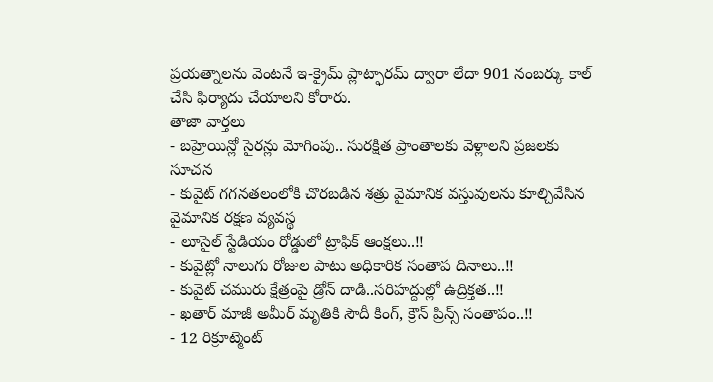ప్రయత్నాలను వెంటనే ఇ-క్రైమ్ ప్లాట్ఫారమ్ ద్వారా లేదా 901 నంబర్కు కాల్ చేసి ఫిర్యాదు చేయాలని కోరారు.
తాజా వార్తలు
- బహ్రెయిన్లో సైరన్లు మోగింపు.. సురక్షిత ప్రాంతాలకు వెళ్లాలని ప్రజలకు సూచన
- కువైట్ గగనతలంలోకి చొరబడిన శత్రు వైమానిక వస్తువులను కూల్చివేసిన వైమానిక రక్షణ వ్యవస్థ
- లూసైల్ స్టేడియం రోడ్డులో ట్రాఫిక్ ఆంక్షలు..!!
- కువైట్లో నాలుగు రోజుల పాటు అధికారిక సంతాప దినాలు..!!
- కువైట్ చమురు క్షేత్రంపై డ్రోన్ దాడి..సరిహద్దుల్లో ఉద్రిక్తత..!!
- ఖతార్ మాజీ అమీర్ మృతికి సౌదీ కింగ్, క్రౌన్ ప్రిన్స్ సంతాపం..!!
- 12 రిక్రూట్మెంట్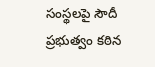సంస్థలపై సౌదీ ప్రభుత్వం కఠిన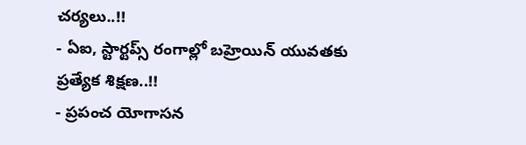చర్యలు..!!
- ఏఐ, స్టార్టప్స్ రంగాల్లో బహ్రెయిన్ యువతకు ప్రత్యేక శిక్షణ..!!
- ప్రపంచ యోగాసన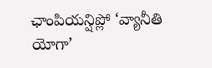ఛాంపియన్షిప్లో ‘వ్యానీతి యోగా’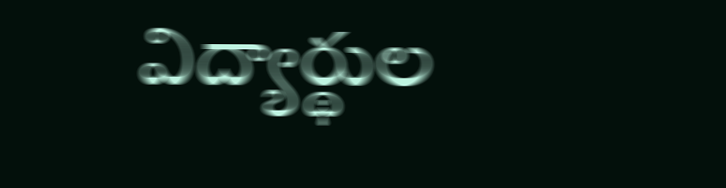విద్యార్థుల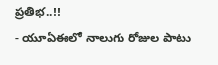ప్రతిభ..!!
- యూఏఈలో నాలుగు రోజుల పాటు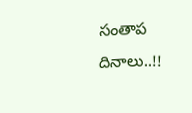సంతాప దినాలు..!!